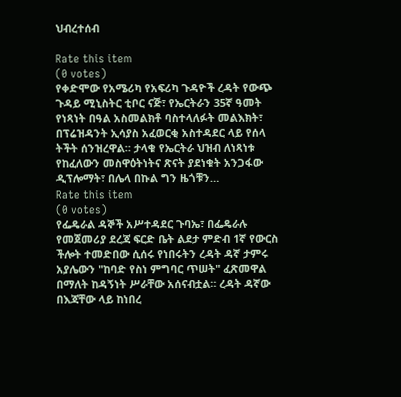ህብረተሰብ

Rate this item
(0 votes)
የቀድሞው የአሜሪካ የአፍሪካ ጉዳዮች ረዳት የውጭ ጉዳይ ሚኒስትር ቲቦር ናጅ፣ የኤርትራን 35ኛ ዓመት የነጻነት በዓል አስመልክቶ ባስተላለፉት መልእክት፣ በፕሬዝዳንት ኢሳያስ አፈወርቂ አስተዳደር ላይ የሰላ ትችት ሰንዝረዋል። ታላቁ የኤርትራ ህዝብ ለነጻነቱ የከፈለውን መስዋዕትነትና ጽናት ያደነቁት አንጋፋው ዲፕሎማት፣ በሌላ በኩል ግን ዜጎቹን…
Rate this item
(0 votes)
የፌዴራል ዳኞች አሥተዳደር ጉባኤ፣ በፌዴራሉ የመጀመሪያ ደረጃ ፍርድ ቤት ልደታ ምድብ 1ኛ የውርስ ችሎት ተመድበው ሲሰሩ የነበሩትን ረዳት ዳኛ ታምሩ አያሌውን "ከባድ የስነ ምግባር ጥሠት" ፈጽመዋል በማለት ከዳኝነት ሥራቸው አሰናብቷል። ረዳት ዳኛው በእጃቸው ላይ ከነበረ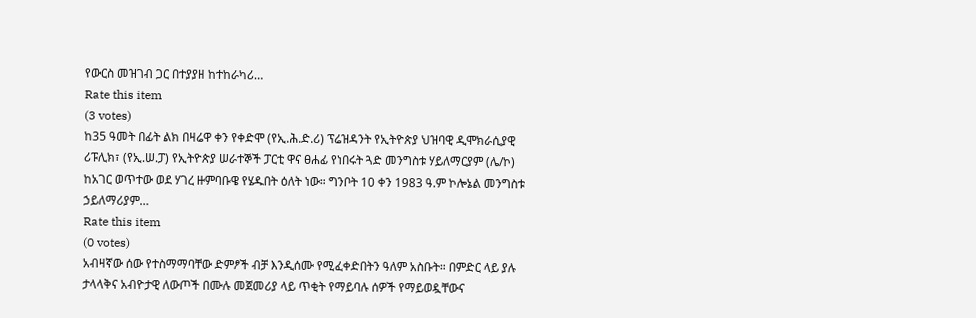የውርስ መዝገብ ጋር በተያያዘ ከተከራካሪ…
Rate this item
(3 votes)
ከ35 ዓመት በፊት ልክ በዛሬዋ ቀን የቀድሞ (የኢ.ሕ.ድ.ሪ) ፕሬዝዳንት የኢትዮጵያ ህዝባዊ ዲሞክራሲያዊ ሪፑሊክ፣ (የኢ.ሠ.ፓ) የኢትዮጵያ ሠራተኞች ፓርቲ ዋና ፀሐፊ የነበሩት ጓድ መንግስቱ ሃይለማርያም (ሌ/ኮ) ከአገር ወጥተው ወደ ሃገረ ዙምባቡዌ የሄዱበት ዕለት ነው። ግንቦት 10 ቀን 1983 ዓ.ም ኮሎኔል መንግስቱ ኃይለማሪያም…
Rate this item
(0 votes)
አብዛኛው ሰው የተስማማባቸው ድምፆች ብቻ እንዲሰሙ የሚፈቀድበትን ዓለም አስቡት። በምድር ላይ ያሉ ታላላቅና አብዮታዊ ለውጦች በሙሉ መጀመሪያ ላይ ጥቂት የማይባሉ ሰዎች የማይወዷቸውና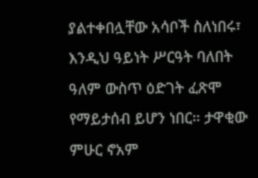ያልተቀበሏቸው አሳቦች ስለነበሩ፣ እንዲህ ዓይነት ሥርዓት ባለበት ዓለም ውስጥ ዕድገት ፈጽሞ የማይታሰብ ይሆን ነበር። ታዋቂው ምሁር ኖአም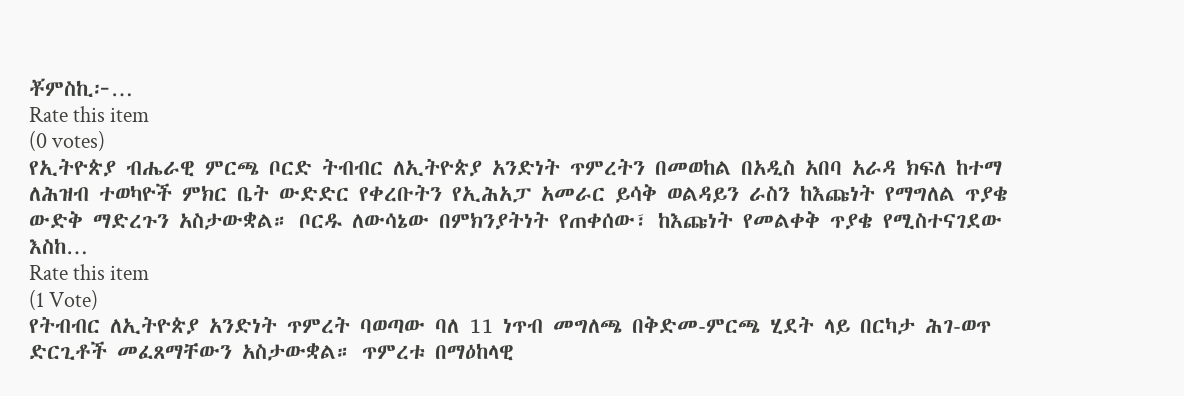ቾምስኪ፦…
Rate this item
(0 votes)
የኢትዮጵያ ብሔራዊ ምርጫ ቦርድ ትብብር ለኢትዮጵያ አንድነት ጥምረትን በመወከል በአዲስ አበባ አራዳ ክፍለ ከተማ ለሕዝብ ተወካዮች ምክር ቤት ውድድር የቀረቡትን የኢሕአፓ አመራር ይሳቅ ወልዳይን ራስን ከእጩነት የማግለል ጥያቄ ውድቅ ማድረጉን አስታውቋል። ቦርዱ ለውሳኔው በምክንያትነት የጠቀሰው፣ ከእጩነት የመልቀቅ ጥያቄ የሚስተናገደው እስከ…
Rate this item
(1 Vote)
የትብብር ለኢትዮጵያ አንድነት ጥምረት ባወጣው ባለ 11 ነጥብ መግለጫ በቅድመ-ምርጫ ሂደት ላይ በርካታ ሕገ-ወጥ ድርጊቶች መፈጸማቸውን አስታውቋል። ጥምረቱ በማዕከላዊ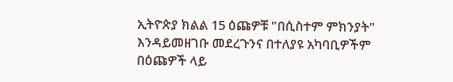ኢትዮጵያ ክልል 15 ዕጩዎቹ "በሲስተም ምክንያት" እንዳይመዘገቡ መደረጉንና በተለያዩ አካባቢዎችም በዕጩዎች ላይ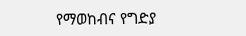የማወከብና የግድያ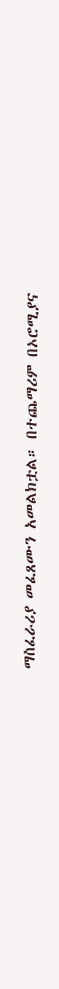ማስፈራሪያ መፈጸሙን አመልክቷል። በተጨማሪም በኦሮሚያና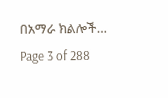በአማራ ክልሎች…
Page 3 of 288